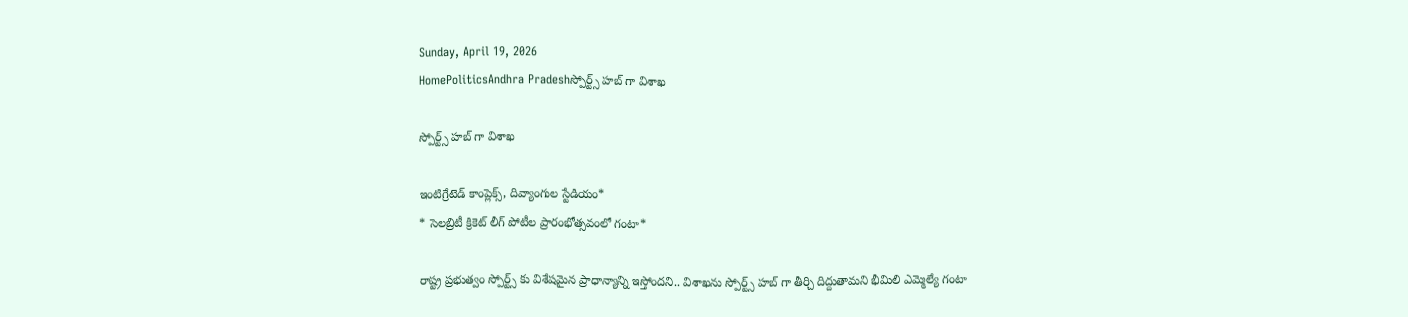Sunday, April 19, 2026
HomePoliticsAndhra Pradeshస్పోర్ట్స్ హబ్ గా విశాఖ

స్పోర్ట్స్ హబ్ గా విశాఖ

ఇంటిగ్రేటెడ్ కాంప్లెక్స్, దివ్యాంగుల స్టేడియం*
* సెలబ్రిటీ క్రికెట్ లీగ్ పోటీల ప్రారంభోత్సవంలో గంటా*

రాష్ట్ర ప్రభుత్వం స్పోర్ట్స్ కు విశేషమైన ప్రాధాన్యాన్ని ఇస్తోందని.. విశాఖను స్పోర్ట్స్ హబ్ గా తీర్చి దిద్దుతామని భీమిలి ఎమ్మెల్యే గంటా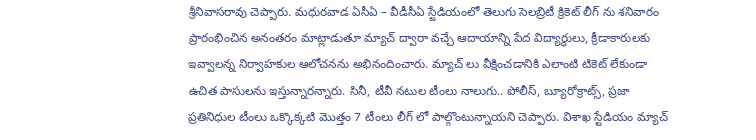శ్రీనివాసరావు చెప్పారు. మధురవాడ ఏసీఏ – వీడీసీఏ స్టేడియంలో తెలుగు సెలబ్రిటీ క్రికెట్ లీగ్ ను శనివారం ప్రారంభించిన అనంతరం మాట్లాడుతూ మ్యాచ్ ద్వారా వచ్చే ఆదాయాన్ని పేద విద్యార్థులు, క్రీడాకారులకు ఇవ్వాలన్న నిర్వాహకుల ఆలోచనను అభినందించారు. మ్యాచ్ లు వీక్షించడానికి ఎలాంటి టికెట్ లేకుండా ఉచిత పాసులను ఇస్తున్నారన్నారు. సినీ, టీవీ నటుల టీంలు నాలుగు.. పోలీస్, బ్యూరోక్రాట్స్, ప్రజా ప్రతినిధుల టీంలు ఒక్కొక్కటి మొత్తం 7 టీంలు లీగ్ లో పాల్గొంటున్నాయని చెప్పారు. విశాఖ స్టేడియం మ్యాచ్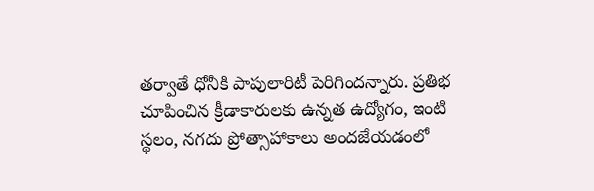తర్వాతే ధోనీకి పాపులారిటీ పెరిగిందన్నారు. ప్రతిభ చూపించిన క్రీడాకారులకు ఉన్నత ఉద్యోగం, ఇంటి స్థలం, నగదు ప్రోత్సాహాకాలు అందజేయడంలో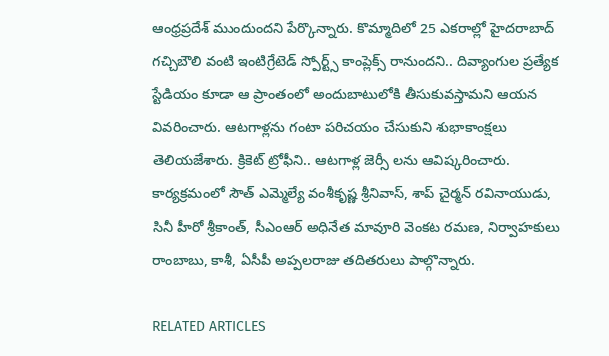ఆంధ్రప్రదేశ్ ముందుందని పేర్కొన్నారు. కొమ్మాదిలో 25 ఎకరాల్లో హైదరాబాద్ గచ్చిబౌలి వంటి ఇంటిగ్రేటెడ్ స్పోర్ట్స్ కాంప్లెక్స్ రానుందని.. దివ్యాంగుల ప్రత్యేక స్టేడియం కూడా ఆ ప్రాంతంలో అందుబాటులోకి తీసుకువస్తామని ఆయన వివరించారు. ఆటగాళ్లను గంటా పరిచయం చేసుకుని శుభాకాంక్షలు తెలియజేశారు. క్రికెట్ ట్రోఫీని.. ఆటగాళ్ల జెర్సీ లను ఆవిష్కరించారు. కార్యక్రమంలో సౌత్ ఎమ్మెల్యే వంశీకృష్ణ శ్రీనివాస్, శాప్ చైర్మన్ రవినాయుడు, సినీ హీరో శ్రీకాంత్, సీఎంఆర్ అధినేత మావూరి వెంకట రమణ, నిర్వాహకులు రాంబాబు, కాశీ, ఏసీపీ అప్పలరాజు తదితరులు పాల్గొన్నారు.

RELATED ARTICLES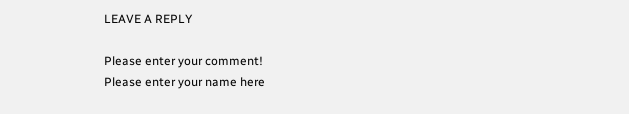LEAVE A REPLY

Please enter your comment!
Please enter your name here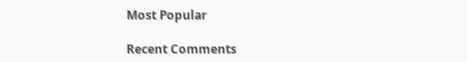Most Popular

Recent Comments